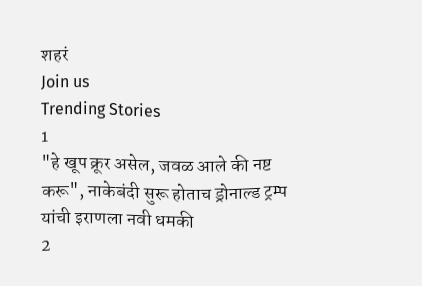शहरं
Join us
Trending Stories
1
"हे खूप क्रूर असेल, जवळ आले की नष्ट करू", नाकेबंदी सुरू होताच ड्रोनाल्ड ट्रम्प यांची इराणला नवी धमकी
2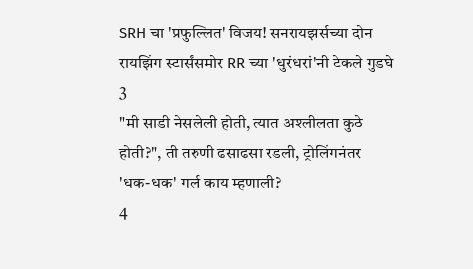SRH चा 'प्रफुल्लित' विजय! सनरायझर्सच्या दोन रायझिंग स्टार्संसमोर RR च्या 'धुरंधरां'नी टेकले गुडघे
3
"मी साडी नेसलेली होती, त्यात अश्लीलता कुठे होती?", ती तरुणी ढसाढसा रडली, ट्रोलिंगनंतर 'धक-धक' गर्ल काय म्हणाली?
4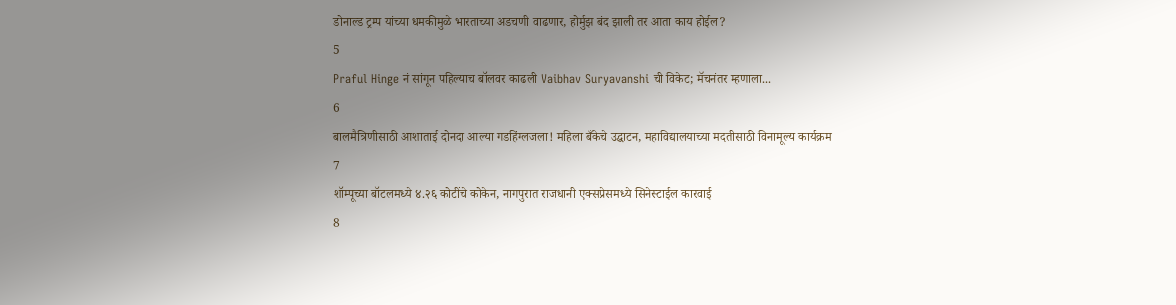डोनाल्ड ट्रम्प यांच्या धमकीमुळे भारताच्या अडचणी वाढणार, होर्मुझ बंद झाली तर आता काय होईल?
5
Praful Hinge नं सांगून पहिल्याच बॉलवर काढली Vaibhav Suryavanshi ची विकेट; मॅचनंतर म्हणाला...
6
बालमैत्रिणीसाठी आशाताई दोनदा आल्या गडहिंग्लजला! महिला बँकेचे उद्घाटन, महाविद्यालयाच्या मदतीसाठी विनामूल्य कार्यक्रम
7
शॉम्पूच्या बॉटलमध्ये ४.२६ कोटींचे कोकेन, नागपुरात राजधानी एक्सप्रेसमध्ये सिनेस्टाईल कारवाई
8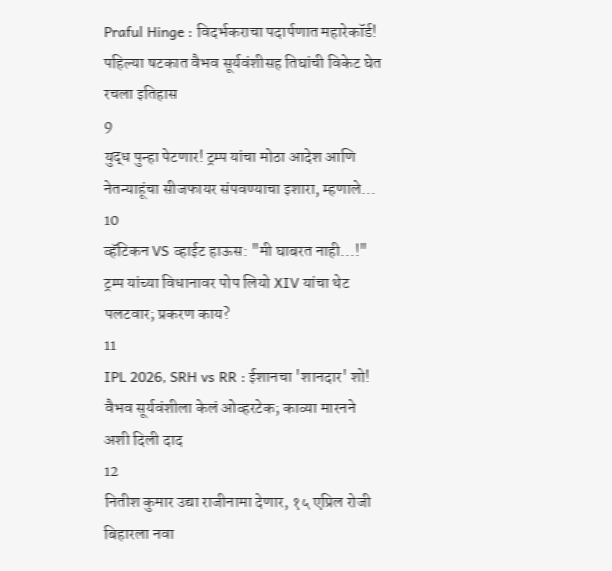Praful Hinge : विदर्भकराचा पदार्पणात महारेकॉर्ड! पहिल्या षटकात वैभव सूर्यवंशीसह तिघांची विकेट घेत रचला इतिहास
9
युद्ध पुन्हा पेटणार! ट्रम्प यांचा मोठा आदेश आणि नेतन्याहूंचा सीजफायर संपवण्याचा इशारा, म्हणाले...
10
व्हॅटिकन VS व्हाईट हाऊस: "मी घाबरत नाही...!" ट्रम्प यांच्या विधानावर पोप लियो XIV यांचा थेट पलटवार; प्रकरण काय?
11
IPL 2026, SRH vs RR : ईशानचा 'शानदार' शो! वैभव सूर्यवंशीला केलं ओव्हरटेक; काव्या मारनने अशी दिली दाद
12
नितीश कुमार उद्या राजीनामा देणार, १५ एप्रिल रोजी बिहारला नवा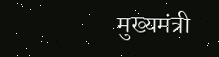मुख्यमंत्री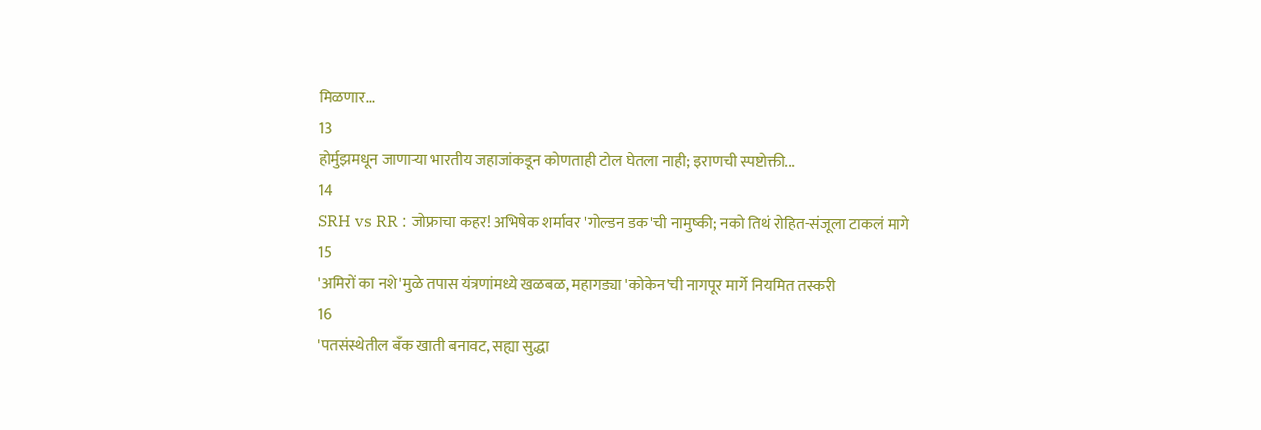मिळणार...
13
होर्मुझमधून जाणाऱ्या भारतीय जहाजांकडून कोणताही टोल घेतला नाही; इराणची स्पष्टोक्ती...
14
SRH vs RR : जोफ्राचा कहर! अभिषेक शर्मावर 'गोल्डन डक'ची नामुष्की; नको तिथं रोहित-संजूला टाकलं मागे
15
'अमिरों का नशे'मुळे तपास यंत्रणांमध्ये खळबळ, महागड्या 'कोकेन'ची नागपूर मार्गे नियमित तस्करी
16
'पतसंस्थेतील बँक खाती बनावट, सह्या सुद्धा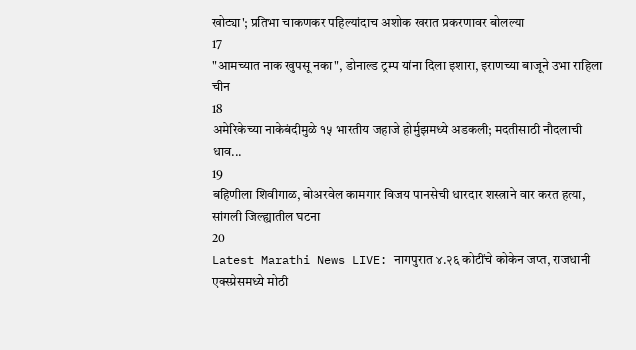खोट्या'; प्रतिभा चाकणकर पहिल्यांदाच अशोक खरात प्रकरणावर बोलल्या
17
"आमच्यात नाक खुपसू नका", डोनाल्ड ट्रम्प यांना दिला इशारा, इराणच्या बाजूने उभा राहिला चीन
18
अमेरिकेच्या नाकेबंदीमुळे १५ भारतीय जहाजे होर्मुझमध्ये अडकली; मदतीसाठी नौदलाची धाव...
19
बहिणीला शिवीगाळ, बोअरवेल कामगार विजय पानसेची धारदार शस्त्राने वार करत हत्या, सांगली जिल्ह्यातील घटना
20
Latest Marathi News LIVE: नागपुरात ४.२६ कोटींचे कोकेन जप्त, राजधानी एक्स्प्रेसमध्ये मोठी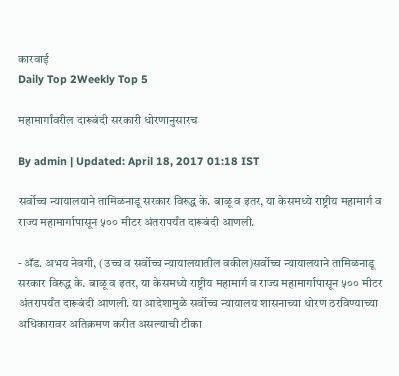कारवाई
Daily Top 2Weekly Top 5

महामार्गांवरील दारूबंदी सरकारी धोरणानुसारच

By admin | Updated: April 18, 2017 01:18 IST

सर्वोच्च न्यायालयाने तामिळनाडू सरकार विरुद्ध के. बाळू व इतर, या केसमध्ये राष्ट्रीय महामार्ग व राज्य महामार्गापासून ५०० मीटर अंतरापर्यंत दारूबंदी आणली.

- अ‍ॅड. अभय नेवगी, (उच्च व सर्वोच्च न्यायालयातील वकील)सर्वोच्च न्यायालयाने तामिळनाडू सरकार विरुद्ध के. बाळू व इतर, या केसमध्ये राष्ट्रीय महामार्ग व राज्य महामार्गापासून ५०० मीटर अंतरापर्यंत दारूबंदी आणली. या आदेशामुळे सर्वोच्च न्यायालय शासनाच्या धोरण ठरविण्याच्या अधिकारावर अतिक्रमण करीत असल्याची टीका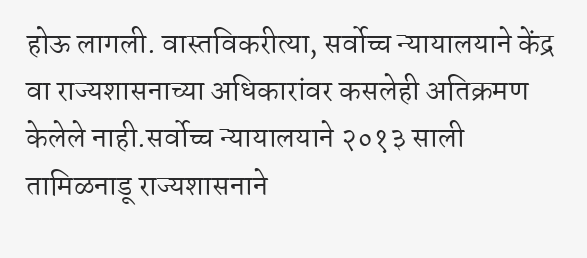होऊ लागली. वास्तविकरीत्या, सर्वोच्च न्यायालयाने केंद्र वा राज्यशासनाच्या अधिकारांवर कसलेही अतिक्रमण केलेले नाही.सर्वोच्च न्यायालयाने २०१३ साली तामिळनाडू राज्यशासनाने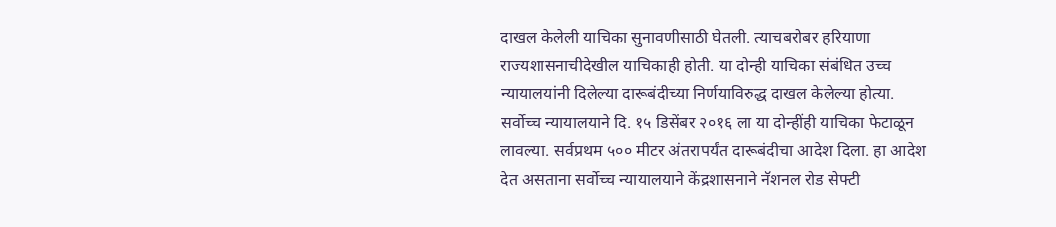दाखल केलेली याचिका सुनावणीसाठी घेतली. त्याचबरोबर हरियाणा राज्यशासनाचीदेखील याचिकाही होती. या दोन्ही याचिका संबंधित उच्च न्यायालयांनी दिलेल्या दारूबंदीच्या निर्णयाविरुद्ध दाखल केलेल्या होत्या. सर्वोच्च न्यायालयाने दि. १५ डिसेंबर २०१६ ला या दोन्हींही याचिका फेटाळून लावल्या. सर्वप्रथम ५०० मीटर अंतरापर्यंत दारूबंदीचा आदेश दिला. हा आदेश देत असताना सर्वोच्च न्यायालयाने केंद्रशासनाने नॅशनल रोड सेफ्टी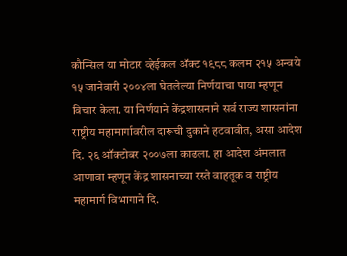कौन्सिल या मोटार व्हेईकल अ‍ॅक्ट १९८८ कलम २१५ अन्वये १५ जानेवारी २००४ला घेतलेल्या निर्णयाचा पाया म्हणून विचार केला. या निर्णयाने केंद्रशासनाने सर्व राज्य शासनांना राष्ट्रीय महामार्गावरील दारूची दुकाने हटवावीत, असा आदेश दि. २६ ऑक्टोबर २००७ला काढला. हा आदेश अंमलात आणावा म्हणून केंद्र शासनाच्या रस्ते वाहतूक व राष्ट्रीय महामार्ग विभागाने दि.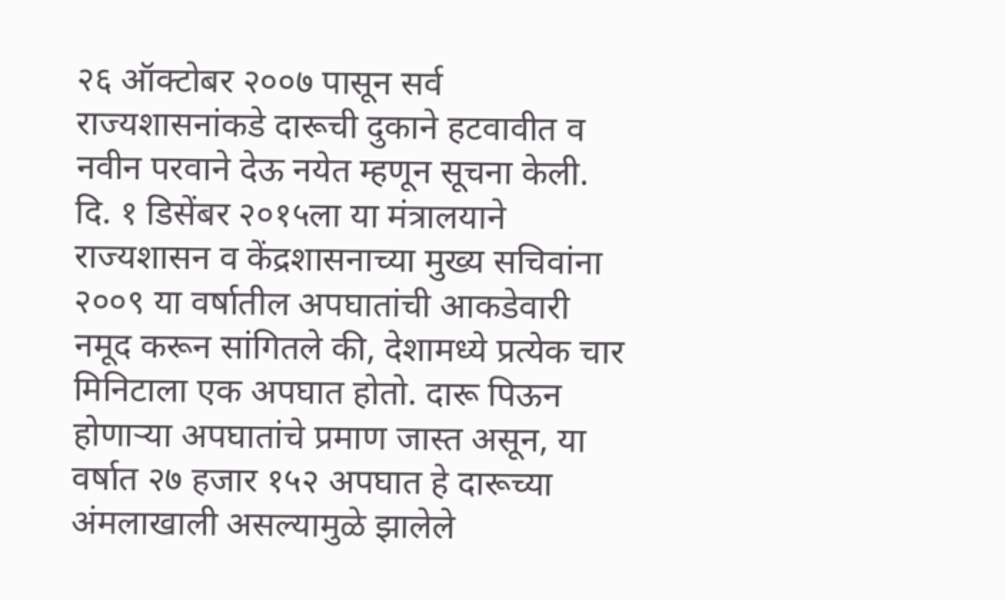२६ ऑक्टोबर २००७ पासून सर्व राज्यशासनांकडे दारूची दुकाने हटवावीत व नवीन परवाने देऊ नयेत म्हणून सूचना केली. दि. १ डिसेंबर २०१५ला या मंत्रालयाने राज्यशासन व केंद्रशासनाच्या मुख्य सचिवांना २००९ या वर्षातील अपघातांची आकडेवारी नमूद करून सांगितले की, देशामध्ये प्रत्येक चार मिनिटाला एक अपघात होतो. दारू पिऊन होणाऱ्या अपघातांचे प्रमाण जास्त असून, या वर्षात २७ हजार १५२ अपघात हे दारूच्या अंमलाखाली असल्यामुळे झालेले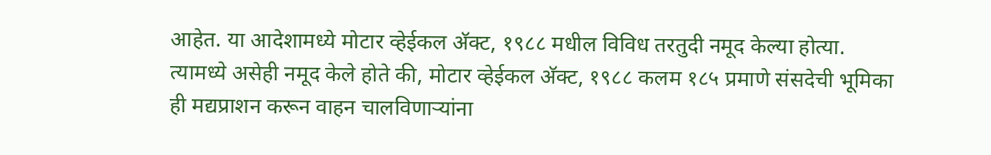आहेत. या आदेशामध्ये मोटार व्हेईकल अ‍ॅक्ट, १९८८ मधील विविध तरतुदी नमूद केल्या होत्या. त्यामध्ये असेही नमूद केले होते की, मोटार व्हेईकल अ‍ॅक्ट, १९८८ कलम १८५ प्रमाणे संसदेची भूमिका ही मद्यप्राशन करून वाहन चालविणाऱ्यांना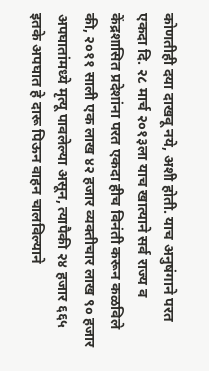कोणतीही दया दाखवू नये, अशी होती. याच अनुषंगाने परत एकदा दि. २८ मार्च २०१३ला याच खात्याने सर्व राज्य व केंद्रशासित प्रदेशांना परत एकदा हीच विनंती करून कळविले की, २०११ साली एक लाख ४२ हजार व्यक्तीचार लाख ९० हजार अपघातांमध्ये मृत्यू पावलेल्या असून, त्यापैकी २४ हजार ६६५ इतके अपघात हे दारू पिऊन वाहन चालविल्याने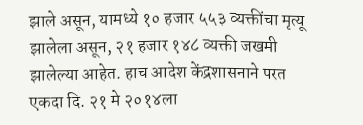झाले असून, यामध्ये १० हजार ५५३ व्यक्तींचा मृत्यू झालेला असून, २१ हजार १४८ व्यक्ती जखमी झालेल्या आहेत. हाच आदेश केंद्रशासनाने परत एकदा दि. २१ मे २०१४ला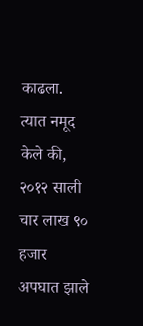काढला. त्यात नमूद केले की, २०१२ साली चार लाख ९० हजार अपघात झाले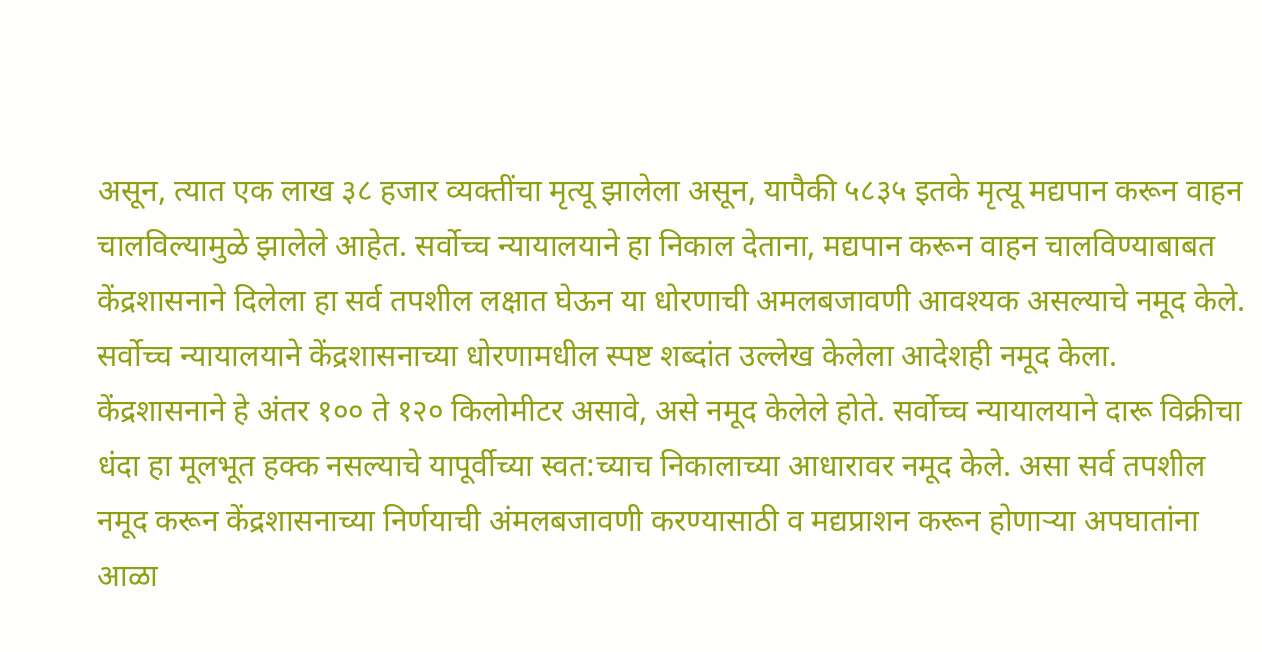असून, त्यात एक लाख ३८ हजार व्यक्तींचा मृत्यू झालेला असून, यापैकी ५८३५ इतके मृत्यू मद्यपान करून वाहन चालविल्यामुळे झालेले आहेत. सर्वोच्च न्यायालयाने हा निकाल देताना, मद्यपान करून वाहन चालविण्याबाबत केंद्रशासनाने दिलेला हा सर्व तपशील लक्षात घेऊन या धोरणाची अमलबजावणी आवश्यक असल्याचे नमूद केले. सर्वोच्च न्यायालयाने केंद्रशासनाच्या धोरणामधील स्पष्ट शब्दांत उल्लेख केलेला आदेशही नमूद केला. केंद्रशासनाने हे अंतर १०० ते १२० किलोमीटर असावे, असे नमूद केलेले होते. सर्वोच्च न्यायालयाने दारू विक्रीचा धंदा हा मूलभूत हक्क नसल्याचे यापूर्वीच्या स्वत:च्याच निकालाच्या आधारावर नमूद केले. असा सर्व तपशील नमूद करून केंद्रशासनाच्या निर्णयाची अंमलबजावणी करण्यासाठी व मद्यप्राशन करून होणाऱ्या अपघातांना आळा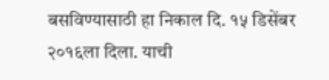बसविण्यासाठी हा निकाल दि. १५ डिसेंबर २०१६ला दिला. याची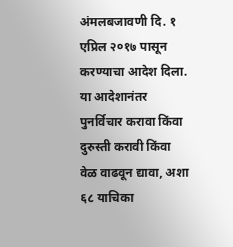अंमलबजावणी दि. १ एप्रिल २०१७ पासून करण्याचा आदेश दिला. या आदेशानंतर पुनर्विचार करावा किंवा दुरुस्ती करावी किंवा वेळ वाढवून द्यावा, अशा ६८ याचिका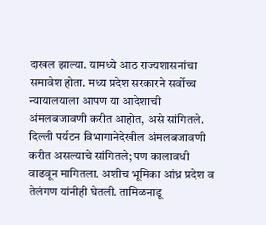दाखल झाल्या. यामध्ये आठ राज्यशासनांचा समावेश होता. मध्य प्रदेश सरकारने सर्वोच्च न्यायालयाला आपण या आदेशाची अंमलबजावणी करीत आहोत, असे सांगितले. दिल्ली पर्यटन विभागानेदेखील अंमलबजावणी करीत असल्याचे सांगितले; पण कालावधी वाढवून मागितला. अशीच भूमिका आंध्र प्रदेश व तेलंगण यांनीही घेतली. तामिळनाडू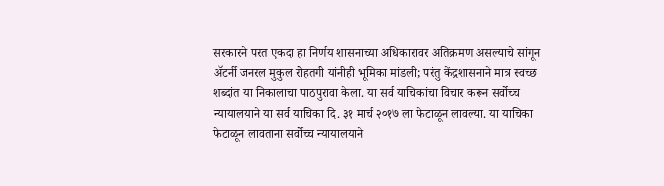सरकारने परत एकदा हा निर्णय शासनाच्या अधिकारावर अतिक्रमण असल्याचे सांगून अ‍ॅटर्नी जनरल मुकुल रोहतगी यांनीही भूमिका मांडली; परंतु केंद्रशासनाने मात्र स्वच्छ शब्दांत या निकालाचा पाठपुरावा केला. या सर्व याचिकांचा विचार करून सर्वोच्च न्यायालयाने या सर्व याचिका दि. ३१ मार्च २०१७ ला फेटाळून लावल्या. या याचिका फेटाळून लावताना सर्वोच्च न्यायालयाने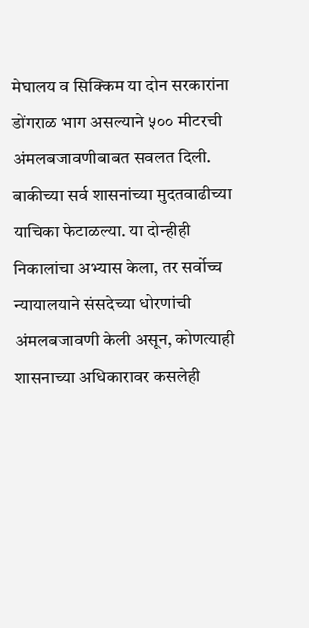मेघालय व सिक्किम या दोन सरकारांना डोंगराळ भाग असल्याने ५०० मीटरची अंमलबजावणीबाबत सवलत दिली. बाकीच्या सर्व शासनांच्या मुदतवाढीच्या याचिका फेटाळल्या. या दोन्हीही निकालांचा अभ्यास केला, तर सर्वोच्च न्यायालयाने संसदेच्या धोरणांची अंमलबजावणी केली असून, कोणत्याही शासनाच्या अधिकारावर कसलेही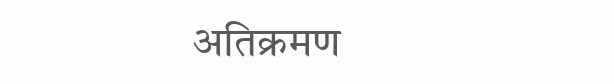अतिक्रमण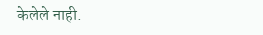केलेले नाही.